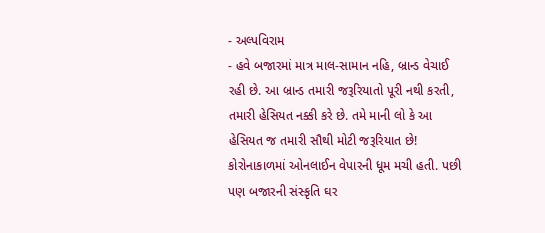- અલ્પવિરામ
- હવે બજારમાં માત્ર માલ-સામાન નહિ, બ્રાન્ડ વેચાઈ રહી છે. આ બ્રાન્ડ તમારી જરૂરિયાતો પૂરી નથી કરતી, તમારી હેસિયત નક્કી કરે છે. તમે માની લો કે આ હેસિયત જ તમારી સૌથી મોટી જરૂરિયાત છે!
કોરોનાકાળમાં ઓનલાઈન વેપારની ધૂમ મચી હતી. પછી પણ બજારની સંસ્કૃતિ ઘર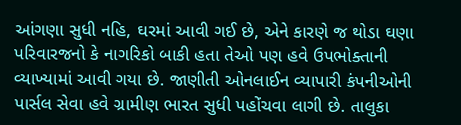આંગણા સુધી નહિ, ઘરમાં આવી ગઈ છે, એને કારણે જ થોડા ઘણા પરિવારજનો કે નાગરિકો બાકી હતા તેઓ પણ હવે ઉપભોક્તાની વ્યાખ્યામાં આવી ગયા છે. જાણીતી ઓનલાઈન વ્યાપારી કંપનીઓની પાર્સલ સેવા હવે ગ્રામીણ ભારત સુધી પહોંચવા લાગી છે. તાલુકા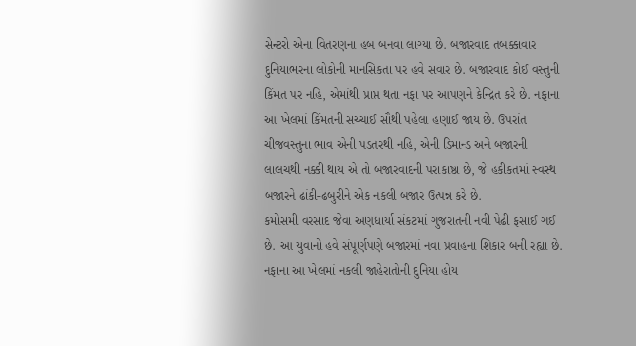સેન્ટરો એના વિતરણના હબ બનવા લાગ્યા છે. બજારવાદ તબક્કાવાર દુનિયાભરના લોકોની માનસિકતા પર હવે સવાર છે. બજારવાદ કોઈ વસ્તુની કિંમત પર નહિ, એમાંથી પ્રાપ્ત થતા નફા પર આપણને કેન્દ્રિત કરે છે. નફાના આ ખેલમાં કિંમતની સચ્ચાઈ સૌથી પહેલા હણાઈ જાય છે. ઉપરાંત ચીજવસ્તુના ભાવ એની પડતરથી નહિ, એની ડિમાન્ડ અને બજારની લાલચથી નક્કી થાય એ તો બજારવાદની પરાકાષ્ઠા છે, જે હકીકતમાં સ્વસ્થ બજારને ઢાંકી-ઢબુરીને એક નકલી બજાર ઉત્પન્ન કરે છે.
કમોસમી વરસાદ જેવા અણધાર્યા સંકટમાં ગુજરાતની નવી પેઢી ફસાઈ ગઈ છે. આ યુવાનો હવે સંપૂર્ણપણે બજારમાં નવા પ્રવાહના શિકાર બની રહ્યા છે. નફાના આ ખેલમાં નકલી જાહેરાતોની દુનિયા હોય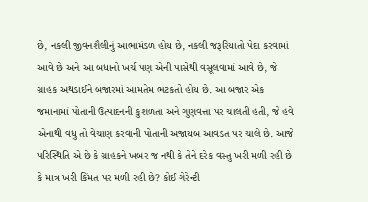છે, નકલી જીવનશૈલીનું આભામંડળ હોય છે, નકલી જરૂરિયાતો પેદા કરવામાં આવે છે અને આ બધાનો ખર્ચ પણ એની પાસેથી વસૂલવામાં આવે છે, જે ગ્રાહક અથડાઈને બજારમાં આમતેમ ભટકતો હોય છે. આ બજાર એક જમાનામાં પોતાની ઉત્પાદનની કુશળતા અને ગુણવત્તા પર ચાલતી હતી, જે હવે એનાથી વધુ તો વેચાણ કરવાની પોતાની અજાયબ આવડત પર ચાલે છે. આજે પરિસ્થિતિ એ છે કે ગ્રાહકને ખબર જ નથી કે તેને દરેક વસ્તુ ખરી મળી રહી છે કે માત્ર ખરી કિંમત પર મળી રહી છે? કોઈ ગેરેન્ટી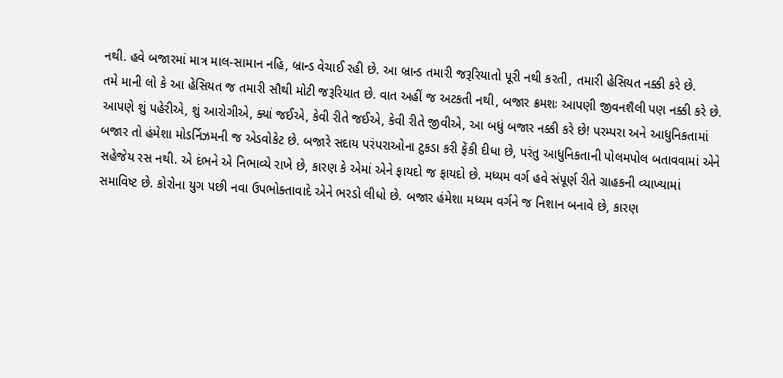નથી. હવે બજારમાં માત્ર માલ-સામાન નહિ, બ્રાન્ડ વેચાઈ રહી છે. આ બ્રાન્ડ તમારી જરૂરિયાતો પૂરી નથી કરતી, તમારી હેસિયત નક્કી કરે છે.
તમે માની લો કે આ હેસિયત જ તમારી સૌથી મોટી જરૂરિયાત છે. વાત અહીં જ અટકતી નથી, બજાર ક્રમશઃ આપણી જીવનશૈલી પણ નક્કી કરે છે. આપણે શું પહેરીએ, શું આરોગીએ, ક્યાં જઈએ, કેવી રીતે જઈએ, કેવી રીતે જીવીએ, આ બધું બજાર નક્કી કરે છે! પરમ્પરા અને આધુનિકતામાં બજાર તો હંમેશા મોડર્નિઝમની જ એડવોકેટ છે. બજારે સદાય પરંપરાઓના ટુકડા કરી ફેંકી દીધા છે, પરંતુ આધુનિકતાની પોલમપોલ બતાવવામાં એને સહેજેય રસ નથી. એ દંભને એ નિભાવ્યે રાખે છે, કારણ કે એમાં એને ફાયદો જ ફાયદો છે. મધ્યમ વર્ગ હવે સંપૂર્ણ રીતે ગ્રાહકની વ્યાખ્યામાં સમાવિષ્ટ છે. કોરોના યુગ પછી નવા ઉપભોક્તાવાદે એને ભરડો લીધો છે. બજાર હંમેશા મધ્યમ વર્ગને જ નિશાન બનાવે છે, કારણ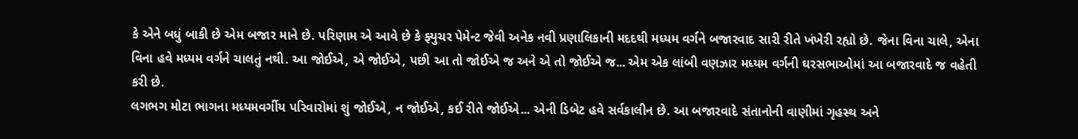કે એને બધું બાકી છે એમ બજાર માને છે. પરિણામ એ આવે છે કે ફ્યુચર પેમેન્ટ જેવી અનેક નવી પ્રણાલિકાની મદદથી મધ્યમ વર્ગને બજારવાદ સારી રીતે ખંખેરી રહ્યો છે. જેના વિના ચાલે, એના વિના હવે મધ્યમ વર્ગને ચાલતું નથી. આ જોઈએ, એ જોઈએ, પછી આ તો જોઈએ જ અને એ તો જોઈએ જ... એમ એક લાંબી વણઝાર મધ્યમ વર્ગની ઘરસભાઓમાં આ બજારવાદે જ વહેતી કરી છે.
લગભગ મોટા ભાગના મધ્યમવર્ગીય પરિવારોમાં શું જોઈએ, ન જોઈએ, કઈ રીતે જોઈએ... એની ડિબેટ હવે સર્વકાલીન છે. આ બજારવાદે સંતાનોની વાણીમાં ગૃહસ્થ અને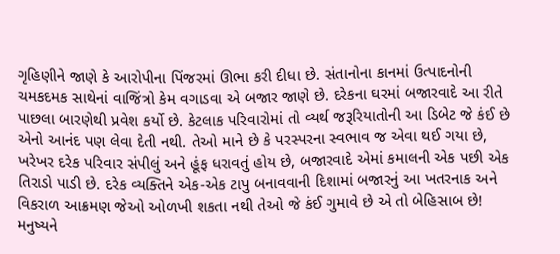ગૃહિણીને જાણે કે આરોપીના પિંજરમાં ઊભા કરી દીધા છે. સંતાનોના કાનમાં ઉત્પાદનોની ચમકદમક સાથેનાં વાજિંત્રો કેમ વગાડવા એ બજાર જાણે છે. દરેકના ઘરમાં બજારવાદે આ રીતે પાછલા બારણેથી પ્રવેશ કર્યો છે. કેટલાક પરિવારોમાં તો વ્યર્થ જરૂરિયાતોની આ ડિબેટ જે કંઈ છે એનો આનંદ પણ લેવા દેતી નથી. તેઓ માને છે કે પરસ્પરના સ્વભાવ જ એવા થઈ ગયા છે, ખરેખર દરેક પરિવાર સંપીલું અને હૂંફ ધરાવતું હોય છે, બજારવાદે એમાં કમાલની એક પછી એક તિરાડો પાડી છે. દરેક વ્યક્તિને એક-એક ટાપુ બનાવવાની દિશામાં બજારનું આ ખતરનાક અને વિકરાળ આક્રમણ જેઓ ઓળખી શકતા નથી તેઓ જે કંઈ ગુમાવે છે એ તો બેહિસાબ છે! મનુષ્યને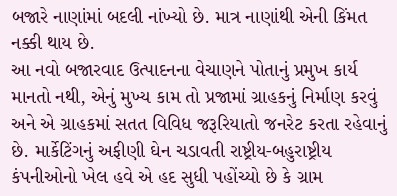બજારે નાણાંમાં બદલી નાંખ્યો છે. માત્ર નાણાંથી એની કિંમત નક્કી થાય છે.
આ નવો બજારવાદ ઉત્પાદનના વેચાણને પોતાનું પ્રમુખ કાર્ય માનતો નથી, એનું મુખ્ય કામ તો પ્રજામાં ગ્રાહકનું નિર્માણ કરવું અને એ ગ્રાહકમાં સતત વિવિધ જરૂરિયાતો જનરેટ કરતા રહેવાનું છે. માર્કેટિંગનું અફીણી ઘેન ચડાવતી રાષ્ટ્રીય-બહુરાષ્ટ્રીય કંપનીઓનો ખેલ હવે એ હદ સુધી પહોંચ્યો છે કે ગ્રામ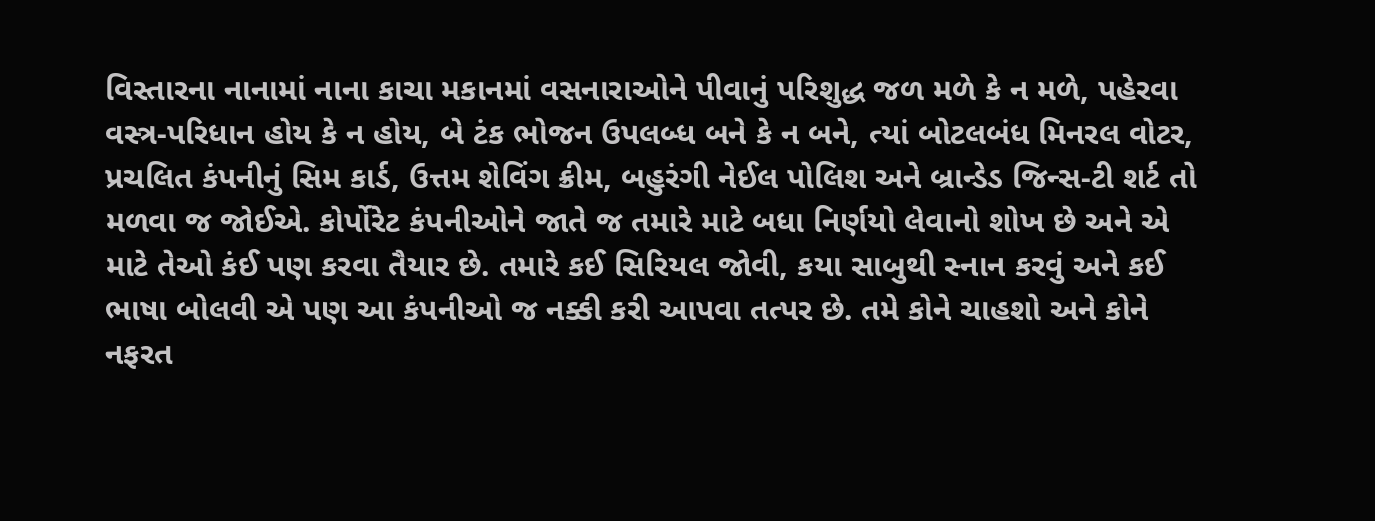વિસ્તારના નાનામાં નાના કાચા મકાનમાં વસનારાઓને પીવાનું પરિશુદ્ધ જળ મળે કે ન મળે, પહેરવા વસ્ત્ર-પરિધાન હોય કે ન હોય, બે ટંક ભોજન ઉપલબ્ધ બને કે ન બને, ત્યાં બોટલબંધ મિનરલ વોટર, પ્રચલિત કંપનીનું સિમ કાર્ડ, ઉત્તમ શેવિંગ ક્રીમ, બહુરંગી નેઈલ પોલિશ અને બ્રાન્ડેડ જિન્સ-ટી શર્ટ તો મળવા જ જોઈએ. કોર્પોરેટ કંપનીઓને જાતે જ તમારે માટે બધા નિર્ણયો લેવાનો શોખ છે અને એ માટે તેઓ કંઈ પણ કરવા તૈયાર છે. તમારે કઈ સિરિયલ જોવી, કયા સાબુથી સ્નાન કરવું અને કઈ ભાષા બોલવી એ પણ આ કંપનીઓ જ નક્કી કરી આપવા તત્પર છે. તમે કોને ચાહશો અને કોને નફરત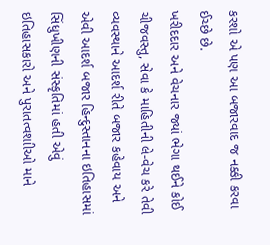કરશો એ પણ આ બજારવાદ જ નક્કી કરવા ઈચ્છે છે.
ખરીદદાર અને વેચનાર જ્યાં ભેગા થઈને કોઈ ચીજવસ્તુ, સેવા કે માહિતીની લે-વેચ કરે તેવી વ્યવસ્થાને આદર્શ રીતે બજાર કહેવાય અને એવી આદર્શ બજાર હિન્દુસ્તાનના ઇતિહાસમાં સિંધુખીણની સંસ્કૃતિમાં હતી એવું ઇતિહાસકારો અને પુરાતત્વશાીઓ માને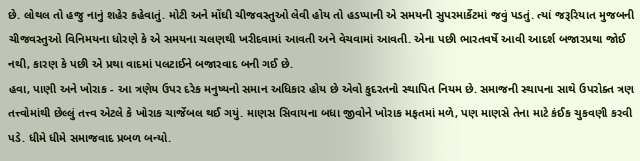છે. લોથલ તો હજુ નાનું શહેર કહેવાતું. મોટી અને મોંઘી ચીજવસ્તુઓ લેવી હોય તો હડપ્પાની એ સમયની સુપરમાર્કેટમાં જવું પડતું. ત્યાં જરૂરિયાત મુજબની ચીજવસ્તુઓ વિનિમયના ધોરણે કે એ સમયના ચલણથી ખરીદવામાં આવતી અને વેચવામાં આવતી. એના પછી ભારતવર્ષે આવી આદર્શ બજારપ્રથા જોઈ નથી, કારણ કે પછી એ પ્રથા વાદમાં પલટાઈને બજારવાદ બની ગઈ છે.
હવા, પાણી અને ખોરાક - આ ત્રણેય ઉપર દરેક મનુષ્યનો સમાન અધિકાર હોય છે એવો કુદરતનો સ્થાપિત નિયમ છે. સમાજની સ્થાપના સાથે ઉપરોક્ત ત્રણ તત્ત્વોમાંથી છેલ્લું તત્ત્વ એટલે કે ખોરાક ચાર્જેબલ થઈ ગયું. માણસ સિવાયના બધા જીવોને ખોરાક મફતમાં મળે, પણ માણસે તેના માટે કંઈક ચુકવણી કરવી પડે. ધીમે ધીમે સમાજવાદ પ્રબળ બન્યો.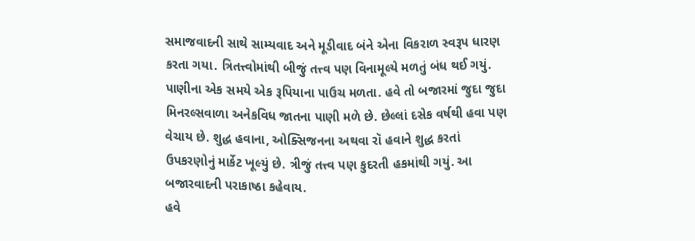સમાજવાદની સાથે સામ્યવાદ અને મૂડીવાદ બંને એના વિકરાળ સ્વરૂપ ધારણ કરતા ગયા. ત્રિતત્ત્વોમાંથી બીજું તત્ત્વ પણ વિનામૂલ્યે મળતું બંધ થઈ ગયું. પાણીના એક સમયે એક રૂપિયાના પાઉચ મળતા. હવે તો બજારમાં જુદા જુદા મિનરલ્સવાળા અનેકવિધ જાતના પાણી મળે છે. છેલ્લાં દસેક વર્ષથી હવા પણ વેચાય છે. શુદ્ધ હવાના, ઓક્સિજનના અથવા રૉ હવાને શુદ્ધ કરતાં ઉપકરણોનું માર્કેટ ખૂલ્યું છે. ત્રીજું તત્ત્વ પણ કુદરતી હકમાંથી ગયું. આ બજારવાદની પરાકાષ્ઠા કહેવાય.
હવે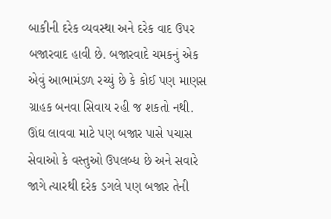બાકીની દરેક વ્યવસ્થા અને દરેક વાદ ઉપર બજારવાદ હાવી છે. બજારવાદે ચમકનું એક એવું આભામંડળ રચ્યું છે કે કોઈ પણ માણસ ગ્રાહક બનવા સિવાય રહી જ શકતો નથી. ઊંઘ લાવવા માટે પણ બજાર પાસે પચાસ સેવાઓ કે વસ્તુઓ ઉપલબ્ધ છે અને સવારે જાગે ત્યારથી દરેક ડગલે પણ બજાર તેની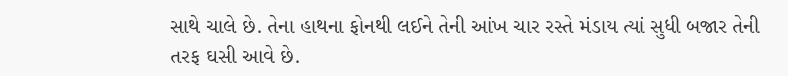સાથે ચાલે છે. તેના હાથના ફોનથી લઈને તેની આંખ ચાર રસ્તે મંડાય ત્યાં સુધી બજાર તેની તરફ ઘસી આવે છે.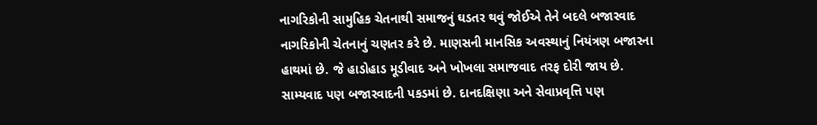નાગરિકોની સામુહિક ચેતનાથી સમાજનું ઘડતર થવું જોઈએ તેને બદલે બજારવાદ નાગરિકોની ચેતનાનું ચણતર કરે છે. માણસની માનસિક અવસ્થાનું નિયંત્રણ બજારના હાથમાં છે. જે હાડોહાડ મૂડીવાદ અને ખોખલા સમાજવાદ તરફ દોરી જાય છે. સામ્યવાદ પણ બજારવાદની પકડમાં છે. દાનદક્ષિણા અને સેવાપ્રવૃત્તિ પણ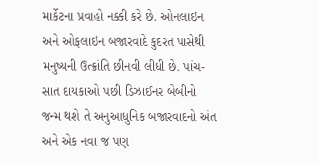માર્કેટના પ્રવાહો નક્કી કરે છે. ઓનલાઇન અને ઓફલાઇન બજારવાદે કુદરત પાસેથી મનુષ્યની ઉત્ક્રાંતિ છીનવી લીધી છે. પાંચ-સાત દાયકાઓ પછી ડિઝાઈનર બેબીનો જન્મ થશે તે અનુઆધુનિક બજારવાદનો અંત અને એક નવા જ પણ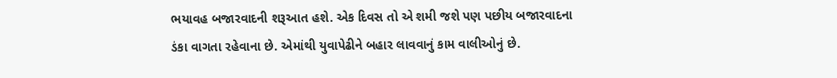ભયાવહ બજારવાદની શરૂઆત હશે. એક દિવસ તો એ શમી જશે પણ પછીય બજારવાદના ડંકા વાગતા રહેવાના છે. એમાંથી યુવાપેઢીને બહાર લાવવાનું કામ વાલીઓનું છે.